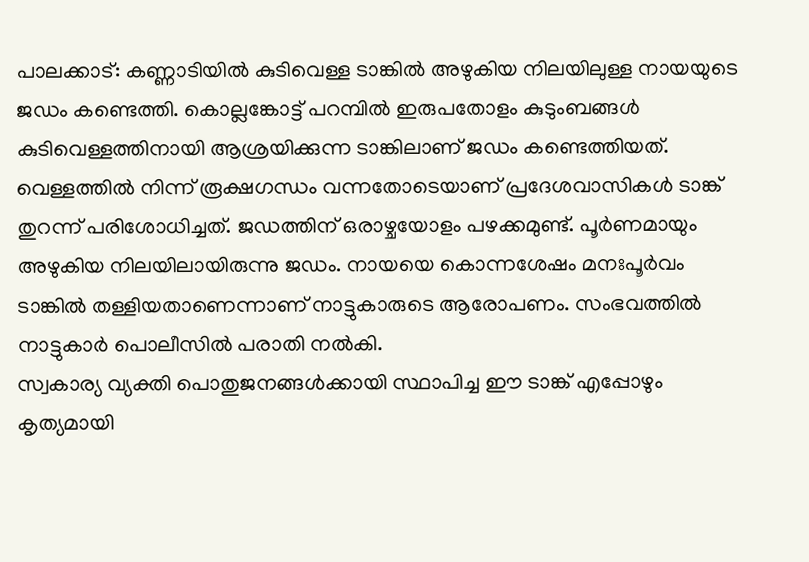പാലക്കാട്: കണ്ണാടിയിൽ കുടിവെള്ള ടാങ്കിൽ അഴുകിയ നിലയിലുള്ള നായയുടെ ജഡം കണ്ടെത്തി. കൊല്ലങ്കോട്ട് പറമ്പിൽ ഇരുപതോളം കുടുംബങ്ങൾ കുടിവെള്ളത്തിനായി ആശ്രയിക്കുന്ന ടാങ്കിലാണ് ജഡം കണ്ടെത്തിയത്. വെള്ളത്തിൽ നിന്ന് രൂക്ഷഗന്ധം വന്നതോടെയാണ് പ്രദേശവാസികൾ ടാങ്ക് തുറന്ന് പരിശോധിച്ചത്. ജഡത്തിന് ഒരാഴ്ചയോളം പഴക്കമുണ്ട്. പൂർണമായും അഴുകിയ നിലയിലായിരുന്നു ജഡം. നായയെ കൊന്നശേഷം മനഃപൂർവം ടാങ്കിൽ തള്ളിയതാണെന്നാണ് നാട്ടുകാരുടെ ആരോപണം. സംഭവത്തിൽ നാട്ടുകാർ പൊലീസിൽ പരാതി നൽകി.
സ്വകാര്യ വ്യക്തി പൊതുജനങ്ങൾക്കായി സ്ഥാപിച്ച ഈ ടാങ്ക് എപ്പോഴും കൃത്യമായി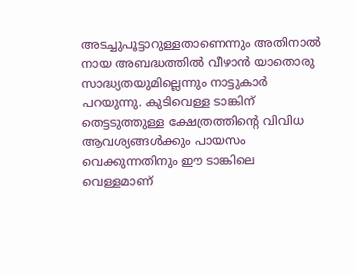അടച്ചുപൂട്ടാറുള്ളതാണെന്നും അതിനാൽ നായ അബദ്ധത്തിൽ വീഴാൻ യാതൊരു സാദ്ധ്യതയുമില്ലെന്നും നാട്ടുകാർ പറയുന്നു. കുടിവെള്ള ടാങ്കിന് തെട്ടടുത്തുള്ള ക്ഷേത്രത്തിന്റെ വിവിധ ആവശ്യങ്ങൾക്കും പായസം വെക്കുന്നതിനും ഈ ടാങ്കിലെ വെള്ളമാണ്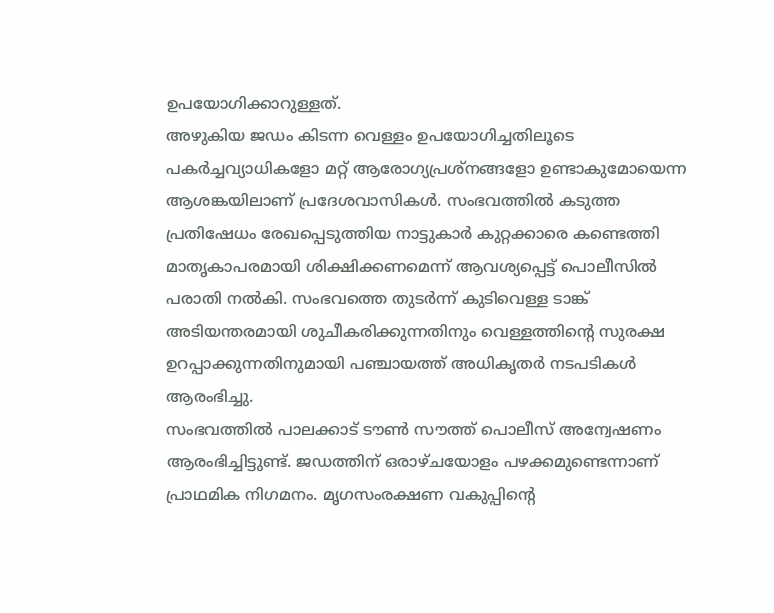ഉപയോഗിക്കാറുള്ളത്.
അഴുകിയ ജഡം കിടന്ന വെള്ളം ഉപയോഗിച്ചതിലൂടെ പകർച്ചവ്യാധികളോ മറ്റ് ആരോഗ്യപ്രശ്നങ്ങളോ ഉണ്ടാകുമോയെന്ന ആശങ്കയിലാണ് പ്രദേശവാസികൾ. സംഭവത്തിൽ കടുത്ത പ്രതിഷേധം രേഖപ്പെടുത്തിയ നാട്ടുകാർ കുറ്റക്കാരെ കണ്ടെത്തി മാതൃകാപരമായി ശിക്ഷിക്കണമെന്ന് ആവശ്യപ്പെട്ട് പൊലീസിൽ പരാതി നൽകി. സംഭവത്തെ തുടർന്ന് കുടിവെള്ള ടാങ്ക് അടിയന്തരമായി ശുചീകരിക്കുന്നതിനും വെള്ളത്തിന്റെ സുരക്ഷ ഉറപ്പാക്കുന്നതിനുമായി പഞ്ചായത്ത് അധികൃതർ നടപടികൾ ആരംഭിച്ചു.
സംഭവത്തിൽ പാലക്കാട് ടൗൺ സൗത്ത് പൊലീസ് അന്വേഷണം ആരംഭിച്ചിട്ടുണ്ട്. ജഡത്തിന് ഒരാഴ്ചയോളം പഴക്കമുണ്ടെന്നാണ് പ്രാഥമിക നിഗമനം. മൃഗസംരക്ഷണ വകുപ്പിന്റെ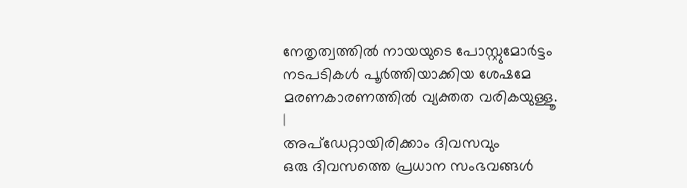നേതൃത്വത്തിൽ നായയുടെ പോസ്റ്റുമോർട്ടം നടപടികൾ പൂർത്തിയാക്കിയ ശേഷമേ മരണകാരണത്തിൽ വ്യക്തത വരികയുള്ളൂ.
|
അപ്ഡേറ്റായിരിക്കാം ദിവസവും
ഒരു ദിവസത്തെ പ്രധാന സംഭവങ്ങൾ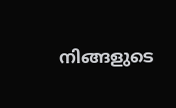നിങ്ങളുടെ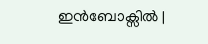ഇൻബോക്സിൽ |